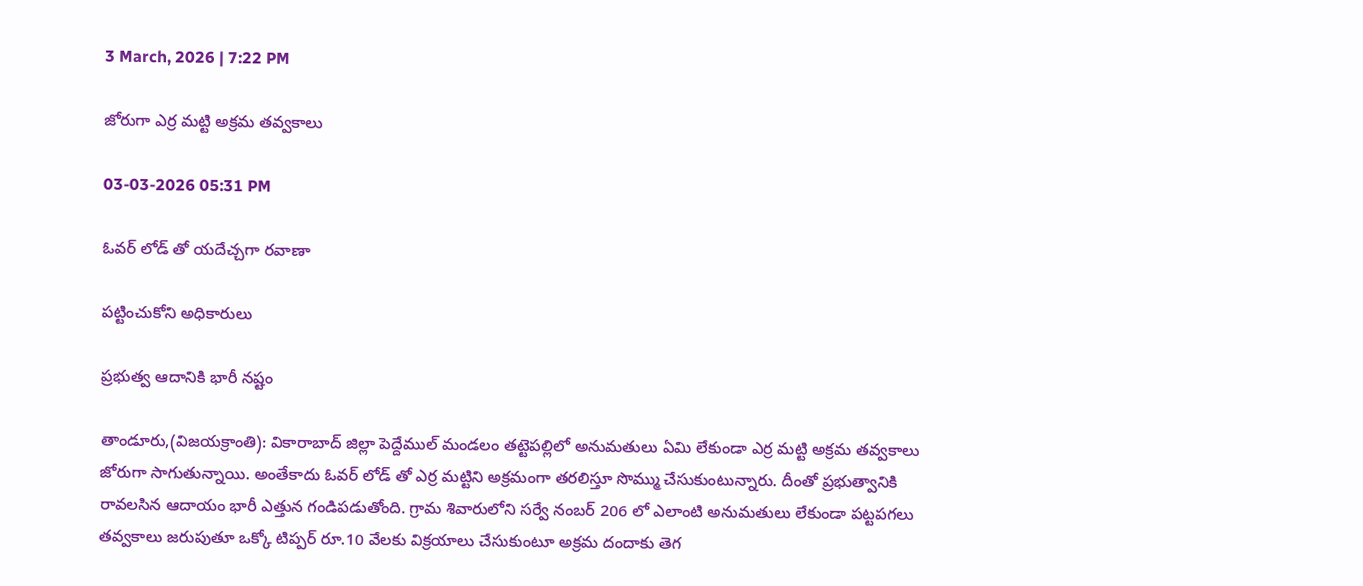3 March, 2026 | 7:22 PM

జోరుగా ఎర్ర మట్టి అక్రమ తవ్వకాలు

03-03-2026 05:31 PM

ఓవర్ లోడ్ తో యదేచ్చగా రవాణా

పట్టించుకోని అధికారులు

ప్రభుత్వ ఆదానికి భారీ నష్టం

తాండూరు,(విజయక్రాంతి): వికారాబాద్ జిల్లా పెద్దేముల్ మండలం తట్టెపల్లిలో అనుమతులు ఏమి లేకుండా ఎర్ర మట్టి అక్రమ తవ్వకాలు జోరుగా సాగుతున్నాయి. అంతేకాదు ఓవర్ లోడ్ తో ఎర్ర మట్టిని అక్రమంగా తరలిస్తూ సొమ్ము చేసుకుంటున్నారు. దీంతో ప్రభుత్వానికి రావలసిన ఆదాయం భారీ ఎత్తున గండిపడుతోంది. గ్రామ శివారులోని సర్వే నంబర్ 206 లో ఎలాంటి అనుమతులు లేకుండా పట్టపగలు తవ్వకాలు జరుపుతూ ఒక్కో టిప్పర్ రూ.10 వేలకు విక్రయాలు చేసుకుంటూ అక్రమ దందాకు తెగ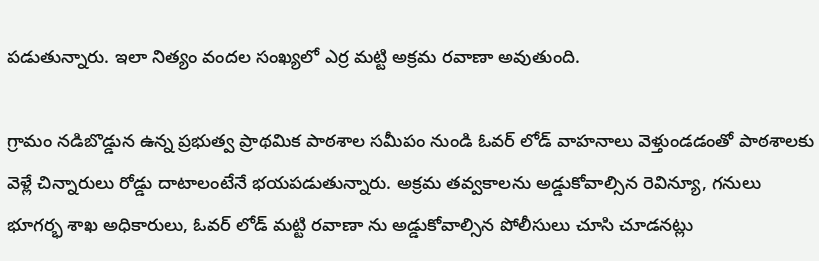పడుతున్నారు. ఇలా నిత్యం వందల సంఖ్యలో ఎర్ర మట్టి అక్రమ రవాణా అవుతుంది.

గ్రామం నడిబొడ్డున ఉన్న ప్రభుత్వ ప్రాథమిక పాఠశాల సమీపం నుండి ఓవర్ లోడ్ వాహనాలు వెళ్తుండడంతో పాఠశాలకు వెళ్లే చిన్నారులు రోడ్డు దాటాలంటేనే భయపడుతున్నారు. అక్రమ తవ్వకాలను అడ్డుకోవాల్సిన రెవిన్యూ, గనులు భూగర్భ శాఖ అధికారులు, ఓవర్ లోడ్ మట్టి రవాణా ను అడ్డుకోవాల్సిన పోలీసులు చూసి చూడనట్లు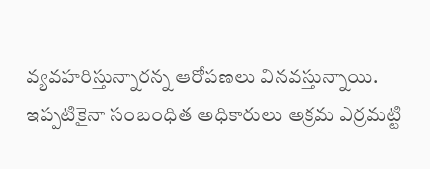వ్యవహరిస్తున్నారన్న ఆరోపణలు వినవస్తున్నాయి. ఇప్పటికైనా సంబంధిత అధికారులు అక్రమ ఎర్రమట్టి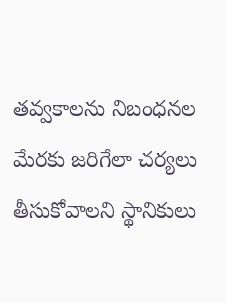తవ్వకాలను నిబంధనల మేరకు జరిగేలా చర్యలు తీసుకోవాలని స్థానికులు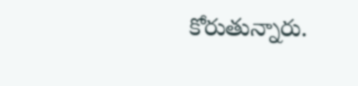కోరుతున్నారు.